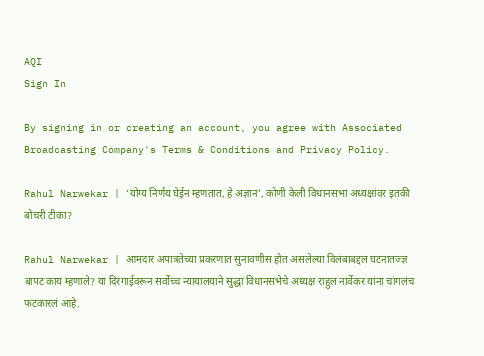AQI
Sign In

By signing in or creating an account, you agree with Associated Broadcasting Company's Terms & Conditions and Privacy Policy.

Rahul Narwekar | ‘योग्य निर्णय घेईन म्हणतात, हे अज्ञान’, कोणी केली विधानसभा अध्यक्षांवर इतकी बोचरी टीका?

Rahul Narwekar | आमदार अपात्रतेच्या प्रकरणात सुनावणीस होत असलेल्या विलंबाबद्दल घटनातज्ज्ञ बापट काय म्हणाले? या दिरंगाईवरून सर्वोच्च न्यायालयाने सुद्धा विधानसभेचे अध्यक्ष राहुल नार्वेकर यांना चांगलंच फटकारलं आहे.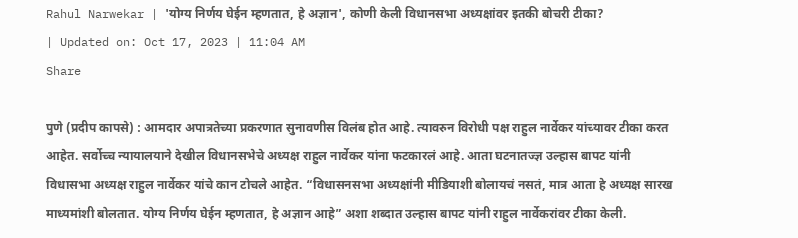Rahul Narwekar | 'योग्य निर्णय घेईन म्हणतात, हे अज्ञान', कोणी केली विधानसभा अध्यक्षांवर इतकी बोचरी टीका?
| Updated on: Oct 17, 2023 | 11:04 AM
Share

पुणे (प्रदीप कापसे) : आमदार अपात्रतेच्या प्रकरणात सुनावणीस विलंब होत आहे. त्यावरुन विरोधी पक्ष राहुल नार्वेकर यांच्यावर टीका करत आहेत. सर्वोच्च न्यायालयाने देखील विधानसभेचे अध्यक्ष राहुल नार्वेकर यांना फटकारलं आहे. आता घटनातज्ज्ञ उल्हास बापट यांनी विधासभा अध्यक्ष राहुल नार्वेकर यांचे कान टोचले आहेत. “विधासनसभा अध्यक्षांनी मीडियाशी बोलायचं नसतं, मात्र आता हे अध्यक्ष सारख माध्यमांशी बोलतात. योग्य निर्णय घेईन म्हणतात, हे अज्ञान आहे” अशा शब्दात उल्हास बापट यांनी राहुल नार्वेकरांवर टीका केली.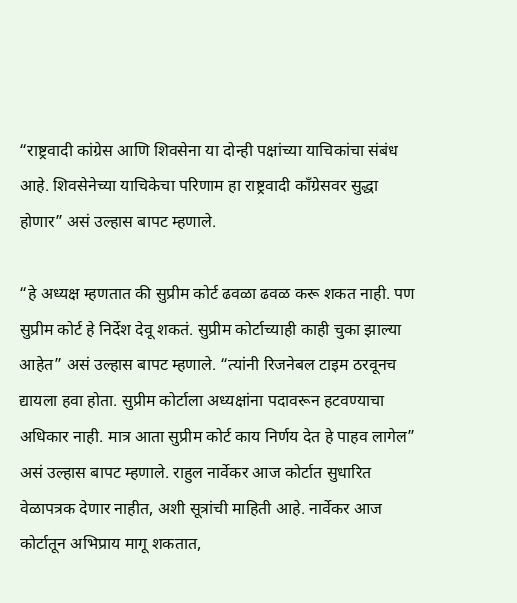“राष्ट्रवादी कांग्रेस आणि शिवसेना या दोन्ही पक्षांच्या याचिकांचा संबंध आहे. शिवसेनेच्या याचिकेचा परिणाम हा राष्ट्रवादी काँग्रेसवर सुद्धा होणार” असं उल्हास बापट म्हणाले.

“हे अध्यक्ष म्हणतात की सुप्रीम कोर्ट ढवळा ढवळ करू शकत नाही. पण सुप्रीम कोर्ट हे निर्देश देवू शकतं. सुप्रीम कोर्टाच्याही काही चुका झाल्या आहेत” असं उल्हास बापट म्हणाले. “त्यांनी रिजनेबल टाइम ठरवूनच द्यायला हवा होता. सुप्रीम कोर्टाला अध्यक्षांना पदावरून हटवण्याचा अधिकार नाही. मात्र आता सुप्रीम कोर्ट काय निर्णय देत हे पाहव लागेल” असं उल्हास बापट म्हणाले. राहुल नार्वेकर आज कोर्टात सुधारित वेळापत्रक देणार नाहीत, अशी सूत्रांची माहिती आहे. नार्वेकर आज कोर्टातून अभिप्राय मागू शकतात,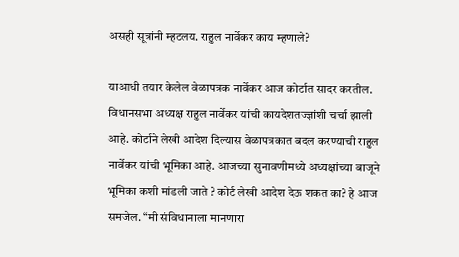असही सूत्रांनी म्हटलय. राहुल नार्वेकर काय म्हणाले?

याआधी तयार केलेल वेळापत्रक नार्वेकर आज कोर्टात सादर करतील. विधानसभा अध्यक्ष राहुल नार्वेकर यांची कायदेशतज्ज्ञांशी चर्चा झाली आहे. कोर्टाने लेखी आदेश दिल्यास वेळापत्रकात बदल करण्याची राहुल नार्वेकर यांची भूमिका आहे. आजच्या सुनावणीमध्ये अध्यक्षांच्या बाजूने भूमिका कशी मांडली जाते ? कोर्ट लेखी आदेश देऊ शकत का? हे आज समजेल. “मी संविधानाला मानणारा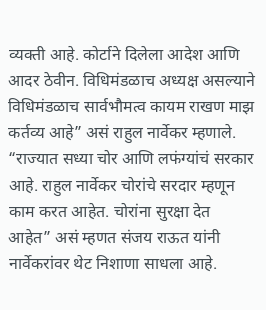व्यक्ती आहे. कोर्टाने दिलेला आदेश आणि आदर ठेवीन. विधिमंडळाच अध्यक्ष असल्याने विधिमंडळाच सार्वभौमत्व कायम राखण माझ कर्तव्य आहे” असं राहुल नार्वेकर म्हणाले. “राज्यात सध्या चोर आणि लफंग्यांचं सरकार आहे. राहुल नार्वेकर चोरांचे सरदार म्हणून काम करत आहेत. चोरांना सुरक्षा देत आहेत” असं म्हणत संजय राऊत यांनी नार्वेकरांवर थेट निशाणा साधला आहे.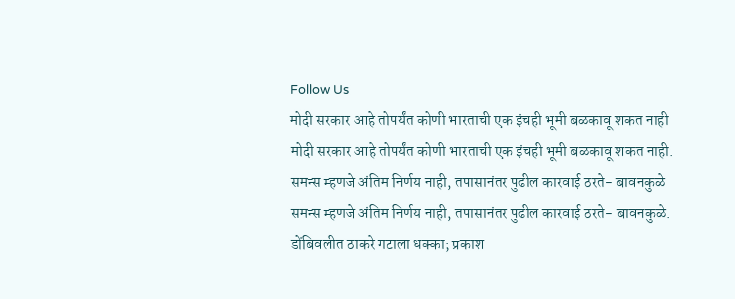Follow Us
मोदी सरकार आहे तोपर्यंत कोणी भारताची एक इंचही भूमी बळकावू शकत नाही
मोदी सरकार आहे तोपर्यंत कोणी भारताची एक इंचही भूमी बळकावू शकत नाही.
समन्स म्हणजे अंतिम निर्णय नाही, तपासानंतर पुढील कारवाई ठरते- बावनकुळे
समन्स म्हणजे अंतिम निर्णय नाही, तपासानंतर पुढील कारवाई ठरते- बावनकुळे.
डोंबिवलीत ठाकरे गटाला धक्का; प्रकाश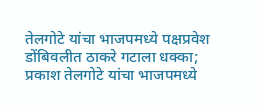तेलगोटे यांचा भाजपमध्ये पक्षप्रवेश
डोंबिवलीत ठाकरे गटाला धक्का; प्रकाश तेलगोटे यांचा भाजपमध्ये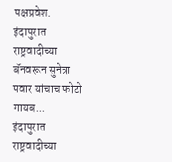पक्षप्रवेश.
इंदापुरात राष्ट्रवादीच्या बॅनवरून सुनेत्रा पवार यांचाच फोटो गायब...
इंदापुरात राष्ट्रवादीच्या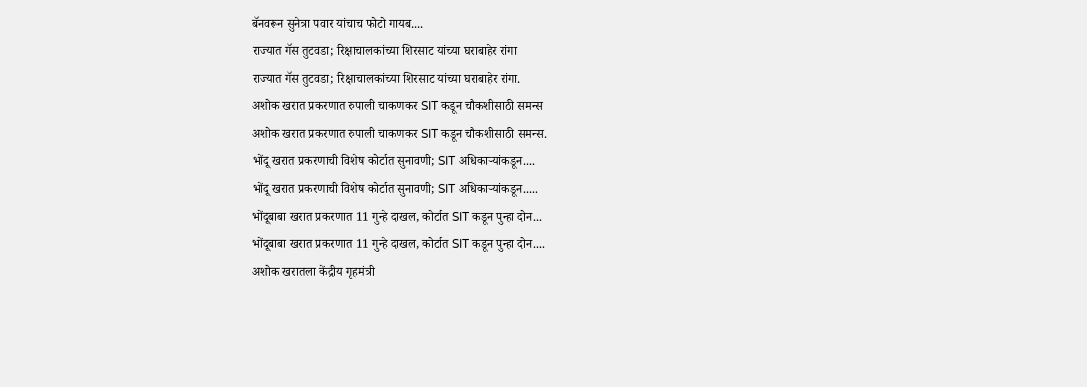बॅनवरून सुनेत्रा पवार यांचाच फोटो गायब....
राज्यात गॅस तुटवडा; रिक्षाचालकांच्या शिरसाट यांच्या घराबाहेर रांगा
राज्यात गॅस तुटवडा; रिक्षाचालकांच्या शिरसाट यांच्या घराबाहेर रांगा.
अशोक खरात प्रकरणात रुपाली चाकणकर SIT कडून चौकशीसाठी समन्स
अशोक खरात प्रकरणात रुपाली चाकणकर SIT कडून चौकशीसाठी समन्स.
भोंदू खरात प्रकरणाची विशेष कोर्टात सुनावणी; SIT अधिकाऱ्यांकडून....
भोंदू खरात प्रकरणाची विशेष कोर्टात सुनावणी; SIT अधिकाऱ्यांकडून.....
भोंदूबाबा खरात प्रकरणात 11 गुन्हे दाखल, कोर्टात SIT कडून पुन्हा दोन...
भोंदूबाबा खरात प्रकरणात 11 गुन्हे दाखल, कोर्टात SIT कडून पुन्हा दोन....
अशोक खरातला केंद्रीय गृहमंत्री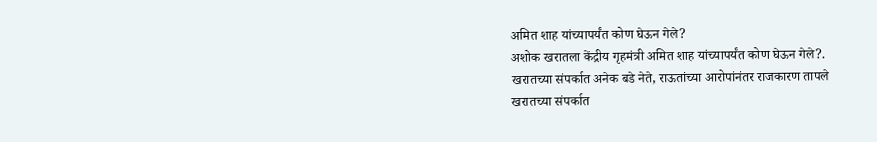अमित शाह यांच्यापर्यंत कोण घेऊन गेले?
अशोक खरातला केंद्रीय गृहमंत्री अमित शाह यांच्यापर्यंत कोण घेऊन गेले?.
खरातच्या संपर्कात अनेक बडे नेते, राऊतांच्या आरोपांनंतर राजकारण तापले
खरातच्या संपर्कात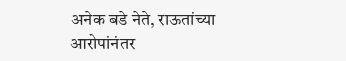अनेक बडे नेते, राऊतांच्या आरोपांनंतर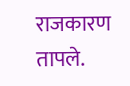राजकारण तापले.